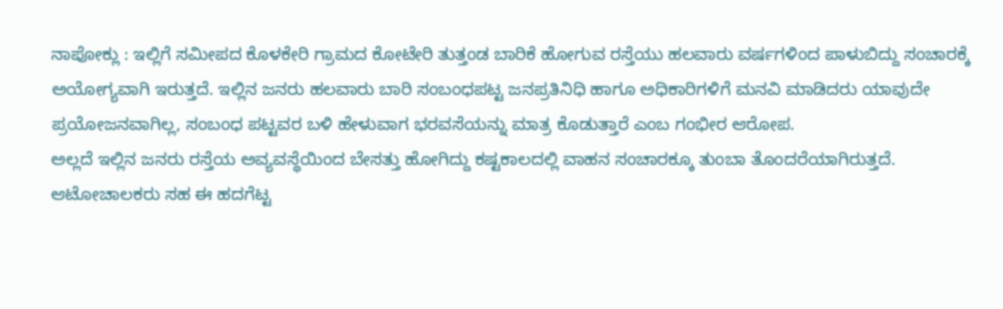ನಾಪೋಕ್ಲು : ಇಲ್ಲಿಗೆ ಸಮೀಪದ ಕೊಳಕೇರಿ ಗ್ರಾಮದ ಕೋಟೇರಿ ತುತ್ತಂಡ ಬಾರಿಕೆ ಹೋಗುವ ರಸ್ತೆಯು ಹಲವಾರು ವರ್ಷಗಳಿಂದ ಪಾಳುಬಿದ್ದು ಸಂಚಾರಕ್ಕೆ ಅಯೋಗ್ಯವಾಗಿ ಇರುತ್ತದೆ. ಇಲ್ಲಿನ ಜನರು ಹಲವಾರು ಬಾರಿ ಸಂಬಂಧಪಟ್ಟ ಜನಪ್ರತಿನಿಧಿ ಹಾಗೂ ಅಧಿಕಾರಿಗಳಿಗೆ ಮನವಿ ಮಾಡಿದರು ಯಾವುದೇ ಪ್ರಯೋಜನವಾಗಿಲ್ಲ, ಸಂಬಂಧ ಪಟ್ಟವರ ಬಳಿ ಹೇಳುವಾಗ ಭರವಸೆಯನ್ನು ಮಾತ್ರ ಕೊಡುತ್ತಾರೆ ಎಂಬ ಗಂಭೀರ ಆರೋಪ.
ಅಲ್ಲದೆ ಇಲ್ಲಿನ ಜನರು ರಸ್ತೆಯ ಅವ್ಯವಸ್ಥೆಯಿಂದ ಬೇಸತ್ತು ಹೋಗಿದ್ದು ಕಷ್ಟಕಾಲದಲ್ಲಿ ವಾಹನ ಸಂಚಾರಕ್ಕೂ ತುಂಬಾ ತೊಂದರೆಯಾಗಿರುತ್ತದೆ. ಆಟೋಚಾಲಕರು ಸಹ ಈ ಹದಗೆಟ್ಟ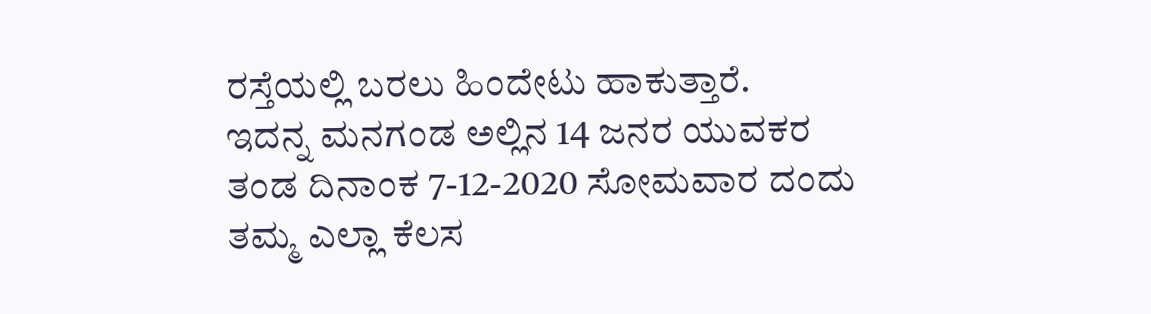ರಸ್ತೆಯಲ್ಲಿ ಬರಲು ಹಿಂದೇಟು ಹಾಕುತ್ತಾರೆ.
ಇದನ್ನ ಮನಗಂಡ ಅಲ್ಲಿನ 14 ಜನರ ಯುವಕರ ತಂಡ ದಿನಾಂಕ 7-12-2020 ಸೋಮವಾರ ದಂದು ತಮ್ಮ ಎಲ್ಲಾ ಕೆಲಸ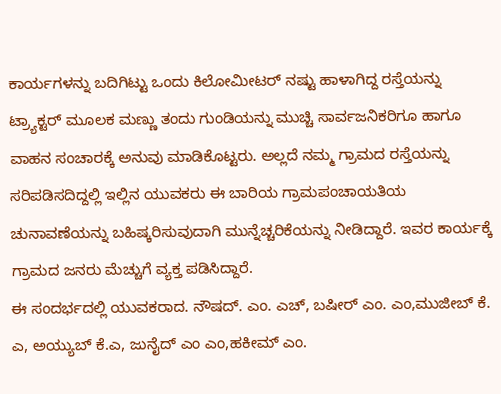ಕಾರ್ಯಗಳನ್ನು ಬದಿಗಿಟ್ಟು ಒಂದು ಕಿಲೋಮೀಟರ್ ನಷ್ಟು ಹಾಳಾಗಿದ್ದ ರಸ್ತೆಯನ್ನು ಟ್ರ್ಯಾಕ್ಟರ್ ಮೂಲಕ ಮಣ್ಣು ತಂದು ಗುಂಡಿಯನ್ನು ಮುಚ್ಚಿ ಸಾರ್ವಜನಿಕರಿಗೂ ಹಾಗೂ ವಾಹನ ಸಂಚಾರಕ್ಕೆ ಅನುವು ಮಾಡಿಕೊಟ್ಟರು. ಅಲ್ಲದೆ ನಮ್ಮ ಗ್ರಾಮದ ರಸ್ತೆಯನ್ನು ಸರಿಪಡಿಸದಿದ್ದಲ್ಲಿ ಇಲ್ಲಿನ ಯುವಕರು ಈ ಬಾರಿಯ ಗ್ರಾಮಪಂಚಾಯತಿಯ ಚುನಾವಣೆಯನ್ನು ಬಹಿಷ್ಕರಿಸುವುದಾಗಿ ಮುನ್ನೆಚ್ಚರಿಕೆಯನ್ನು ನೀಡಿದ್ದಾರೆ. ಇವರ ಕಾರ್ಯಕ್ಕೆ ಗ್ರಾಮದ ಜನರು ಮೆಚ್ಚುಗೆ ವ್ಯಕ್ತ ಪಡಿಸಿದ್ದಾರೆ.
ಈ ಸಂದರ್ಭದಲ್ಲಿ ಯುವಕರಾದ. ನೌಷದ್. ಎಂ. ಎಚ್, ಬಷೀರ್ ಎಂ. ಎಂ,ಮುಜೀಬ್ ಕೆ. ಎ, ಅಯ್ಯುಬ್ ಕೆ.ಎ, ಜುನೈದ್ ಎಂ ಎಂ,ಹಕೀಮ್ ಎಂ.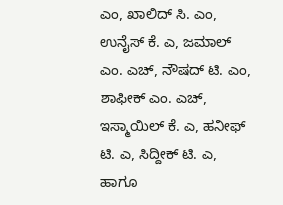ಎಂ, ಖಾಲಿದ್ ಸಿ. ಎಂ, ಉನೈಸ್ ಕೆ. ಎ, ಜಮಾಲ್ ಎಂ. ಎಚ್, ನೌಷದ್ ಟಿ. ಎಂ, ಶಾಫೀಕ್ ಎಂ. ಎಚ್, ಇಸ್ಮಾಯಿಲ್ ಕೆ. ಎ, ಹನೀಫ್ ಟಿ. ಎ, ಸಿದ್ದೀಕ್ ಟಿ. ಎ, ಹಾಗೂ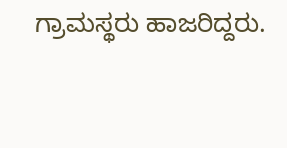ಗ್ರಾಮಸ್ಥರು ಹಾಜರಿದ್ದರು.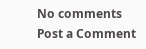No comments
Post a Comment